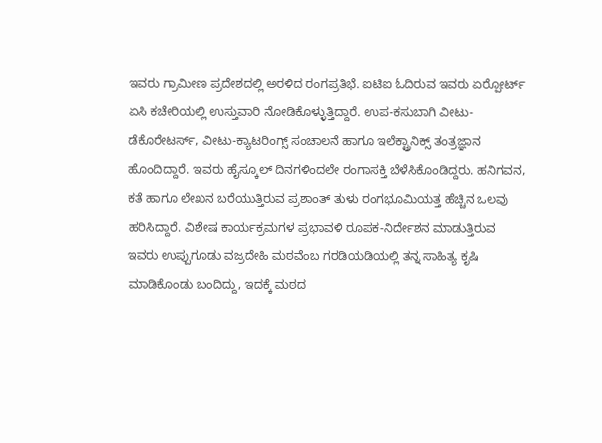ಇವರು ಗ್ರಾಮೀಣ ಪ್ರದೇಶದಲ್ಲಿ ಅರಳಿದ ರಂಗಪ್ರತಿಭೆ. ಐಟಿಐ ಓದಿರುವ ಇವರು ಏರ್‍ಪೋರ್ಟ್ ಏಸಿ ಕಚೇರಿಯಲ್ಲಿ ಉಸ್ತುವಾರಿ ನೋಡಿಕೊಳ್ಳುತ್ತಿದ್ದಾರೆ. ಉಪ-ಕಸುಬಾಗಿ ವೀಟು-ಡೆಕೊರೇಟರ್ಸ್, ವೀಟು-ಕ್ಯಾಟರಿಂಗ್ಸ್ ಸಂಚಾಲನೆ ಹಾಗೂ ಇಲೆಕ್ಟ್ರಾನಿಕ್ಸ್ ತಂತ್ರಜ್ಞಾನ ಹೊಂದಿದ್ದಾರೆ. ಇವರು ಹೈಸ್ಕೂಲ್ ದಿನಗಳಿಂದಲೇ ರಂಗಾಸಕ್ತಿ ಬೆಳೆಸಿಕೊಂಡಿದ್ದರು. ಹನಿಗವನ, ಕತೆ ಹಾಗೂ ಲೇಖನ ಬರೆಯುತ್ತಿರುವ ಪ್ರಶಾಂತ್ ತುಳು ರಂಗಭೂಮಿಯತ್ತ ಹೆಚ್ಚಿನ ಒಲವು ಹರಿಸಿದ್ದಾರೆ. ವಿಶೇಷ ಕಾರ್ಯಕ್ರಮಗಳ ಪ್ರಭಾವಳಿ ರೂಪಕ-ನಿರ್ದೇಶನ ಮಾಡುತ್ತಿರುವ ಇವರು ಉಪ್ಪುಗೂಡು ವಜ್ರದೇಹಿ ಮಠವೆಂಬ ಗರಡಿಯಡಿಯಲ್ಲಿ ತನ್ನ ಸಾಹಿತ್ಯ ಕೃಷಿ ಮಾಡಿಕೊಂಡು ಬಂದಿದ್ದು, ಇದಕ್ಕೆ ಮಠದ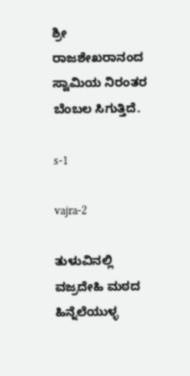ಶ್ರೀ ರಾಜಶೇಖರಾನಂದ ಸ್ವಾಮಿಯ ನಿರಂತರ ಬೆಂಬಲ ಸಿಗುತ್ತಿದೆ.

s-1

vajra-2

ತುಳುವಿನಲ್ಲಿ ವಜ್ರದೇಹಿ ಮಠದ ಹಿನ್ನೆಲೆಯುಳ್ಳ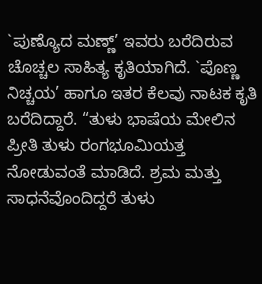`ಪುಣ್ಯೊದ ಮಣ್ಣ್’ ಇವರು ಬರೆದಿರುವ ಚೊಚ್ಚಲ ಸಾಹಿತ್ಯ ಕೃತಿಯಾಗಿದೆ. `ಪೊಣ್ಣ ನಿಚ್ಚಯ’ ಹಾಗೂ ಇತರ ಕೆಲವು ನಾಟಕ ಕೃತಿ ಬರೆದಿದ್ದಾರೆ. “ತುಳು ಭಾಷೆಯ ಮೇಲಿನ ಪ್ರೀತಿ ತುಳು ರಂಗಭೂಮಿಯತ್ತ ನೋಡುವಂತೆ ಮಾಡಿದೆ. ಶ್ರಮ ಮತ್ತು ಸಾಧನೆವೊಂದಿದ್ದರೆ ತುಳು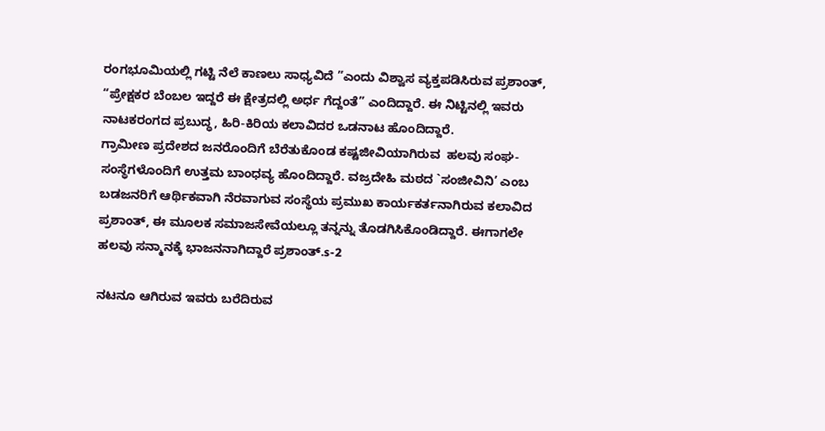ರಂಗಭೂಮಿಯಲ್ಲಿ ಗಟ್ಟಿ ನೆಲೆ ಕಾಣಲು ಸಾಧ್ಯವಿದೆ ”ಎಂದು ವಿಶ್ವಾಸ ವ್ಯಕ್ತಪಡಿಸಿರುವ ಪ್ರಶಾಂತ್, “ಪ್ರೇಕ್ಷಕರ ಬೆಂಬಲ ಇದ್ದರೆ ಈ ಕ್ಷೇತ್ರದಲ್ಲಿ ಅರ್ಧ ಗೆದ್ದಂತೆ” ಎಂದಿದ್ದಾರೆ. ಈ ನಿಟ್ಟಿನಲ್ಲಿ ಇವರು ನಾಟಕರಂಗದ ಪ್ರಬುದ್ಧ, ಹಿರಿ-ಕಿರಿಯ ಕಲಾವಿದರ ಒಡನಾಟ ಹೊಂದಿದ್ದಾರೆ.
ಗ್ರಾಮೀಣ ಪ್ರದೇಶದ ಜನರೊಂದಿಗೆ ಬೆರೆತುಕೊಂಡ ಕಷ್ಟಜೀವಿಯಾಗಿರುವ  ಹಲವು ಸಂಘ-ಸಂಸ್ಥೆಗಳೊಂದಿಗೆ ಉತ್ತಮ ಬಾಂಧವ್ಯ ಹೊಂದಿದ್ದಾರೆ. ವಜ್ರದೇಹಿ ಮಠದ `ಸಂಜೀವಿನಿ’ ಎಂಬ ಬಡಜನರಿಗೆ ಆರ್ಥಿಕವಾಗಿ ನೆರವಾಗುವ ಸಂಸ್ಥೆಯ ಪ್ರಮುಖ ಕಾರ್ಯಕರ್ತನಾಗಿರುವ ಕಲಾವಿದ ಪ್ರಶಾಂತ್, ಈ ಮೂಲಕ ಸಮಾಜಸೇವೆಯಲ್ಲೂ ತನ್ನನ್ನು ತೊಡಗಿಸಿಕೊಂಡಿದ್ದಾರೆ. ಈಗಾಗಲೇ ಹಲವು ಸನ್ಮಾನಕ್ಕೆ ಭಾಜನನಾಗಿದ್ದಾರೆ ಪ್ರಶಾಂತ್.s-2

ನಟನೂ ಆಗಿರುವ ಇವರು ಬರೆದಿರುವ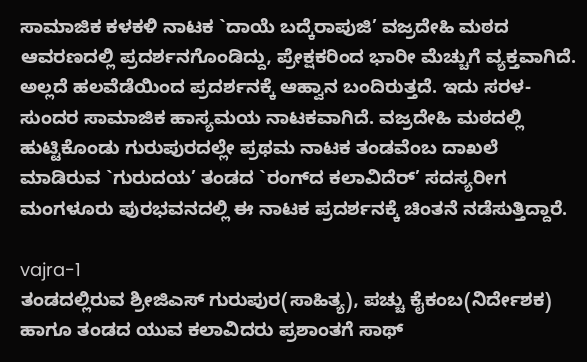ಸಾಮಾಜಿಕ ಕಳಕಳಿ ನಾಟಕ `ದಾಯೆ ಬದ್ಕೆರಾಪುಜಿ’ ವಜ್ರದೇಹಿ ಮಠದ ಆವರಣದಲ್ಲಿ ಪ್ರದರ್ಶನಗೊಂಡಿದ್ದು, ಪ್ರೇಕ್ಷಕರಿಂದ ಭಾರೀ ಮೆಚ್ಚುಗೆ ವ್ಯಕ್ತವಾಗಿದೆ. ಅಲ್ಲದೆ ಹಲವೆಡೆಯಿಂದ ಪ್ರದರ್ಶನಕ್ಕೆ ಆಹ್ವಾನ ಬಂದಿರುತ್ತದೆ. ಇದು ಸರಳ-ಸುಂದರ ಸಾಮಾಜಿಕ ಹಾಸ್ಯಮಯ ನಾಟಕವಾಗಿದೆ. ವಜ್ರದೇಹಿ ಮಠದಲ್ಲಿ ಹುಟ್ಟಿಕೊಂಡು ಗುರುಪುರದಲ್ಲೇ ಪ್ರಥಮ ನಾಟಕ ತಂಡವೆಂಬ ದಾಖಲೆ ಮಾಡಿರುವ `ಗುರುದಯ’ ತಂಡದ `ರಂಗ್‍ದ ಕಲಾವಿದೆರ್’ ಸದಸ್ಯರೀಗ ಮಂಗಳೂರು ಪುರಭವನದಲ್ಲಿ ಈ ನಾಟಕ ಪ್ರದರ್ಶನಕ್ಕೆ ಚಿಂತನೆ ನಡೆಸುತ್ತಿದ್ದಾರೆ.

vajra-1
ತಂಡದಲ್ಲಿರುವ ಶ್ರೀಜಿಎಸ್ ಗುರುಪುರ(ಸಾಹಿತ್ಯ), ಪಚ್ಚು ಕೈಕಂಬ(ನಿರ್ದೇಶಕ) ಹಾಗೂ ತಂಡದ ಯುವ ಕಲಾವಿದರು ಪ್ರಶಾಂತಗೆ ಸಾಥ್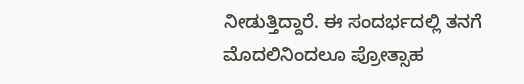ನೀಡುತ್ತಿದ್ದಾರೆ. ಈ ಸಂದರ್ಭದಲ್ಲಿ ತನಗೆ ಮೊದಲಿನಿಂದಲೂ ಪ್ರೋತ್ಸಾಹ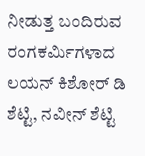ನೀಡುತ್ತ ಬಂದಿರುವ ರಂಗಕರ್ಮಿಗಳಾದ ಲಯನ್ ಕಿಶೋರ್ ಡಿ ಶೆಟ್ಟಿ, ನವೀನ್ ಶೆಟ್ಟಿ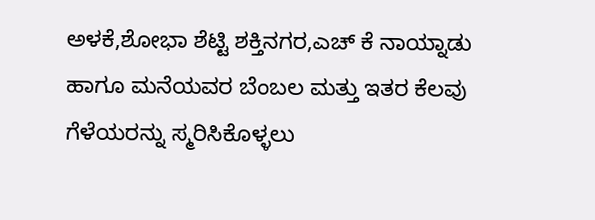ಅಳಕೆ,ಶೋಭಾ ಶೆಟ್ಟಿ ಶಕ್ತಿನಗರ,ಎಚ್ ಕೆ ನಾಯ್ನಾಡು ಹಾಗೂ ಮನೆಯವರ ಬೆಂಬಲ ಮತ್ತು ಇತರ ಕೆಲವು ಗೆಳೆಯರನ್ನು ಸ್ಮರಿಸಿಕೊಳ್ಳಲು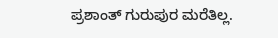ಪ್ರಶಾಂತ್ ಗುರುಪುರ ಮರೆತಿಲ್ಲ.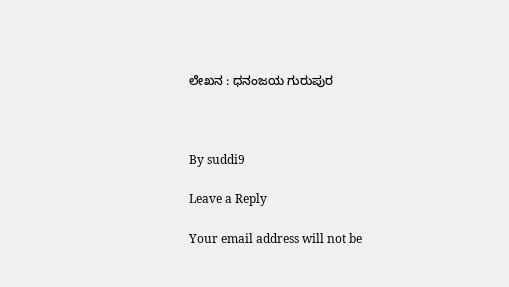ಲೇಖನ : ಧನಂಜಯ ಗುರುಪುರ



By suddi9

Leave a Reply

Your email address will not be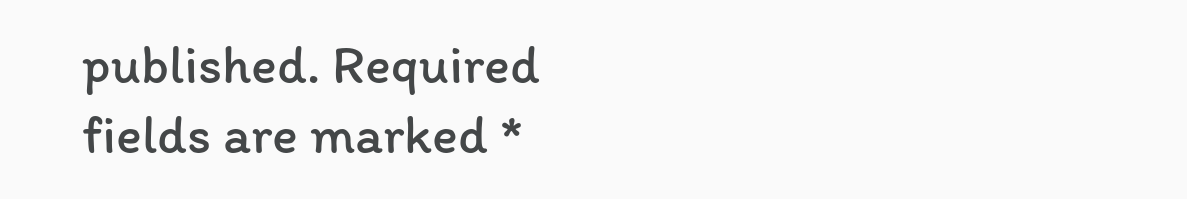published. Required fields are marked *